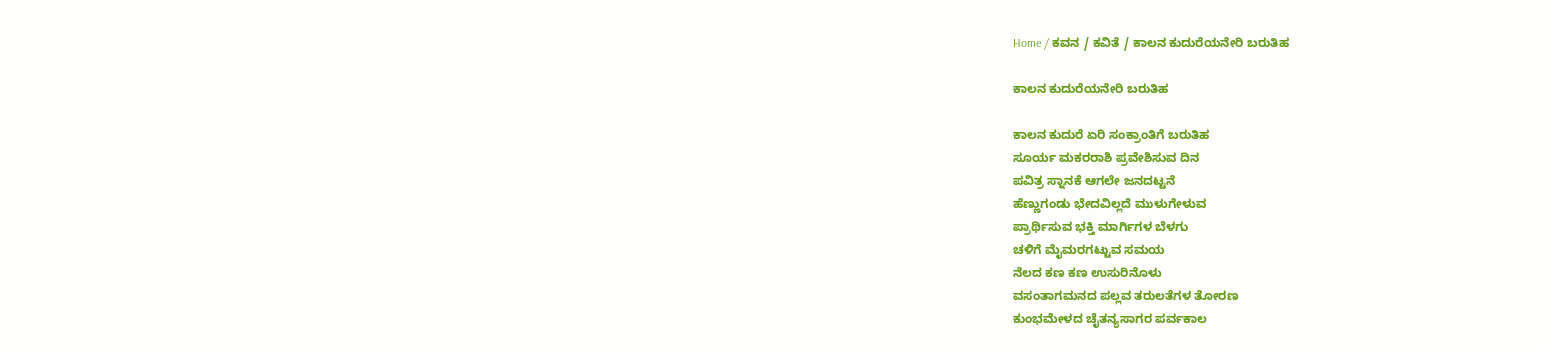Home / ಕವನ / ಕವಿತೆ / ಕಾಲನ ಕುದುರೆಯನೇರಿ ಬರುತಿಹ

ಕಾಲನ ಕುದುರೆಯನೇರಿ ಬರುತಿಹ

ಕಾಲನ ಕುದುರೆ ಏರಿ ಸಂಕ್ರಾಂತಿಗೆ ಬರುತಿಹ
ಸೂರ್ಯ ಮಕರರಾಶಿ ಪ್ರವೇಶಿಸುವ ದಿನ
ಪವಿತ್ರ ಸ್ನಾನಕೆ ಆಗಲೇ ಜನದಟ್ಟನೆ
ಹೆಣ್ಣುಗಂಡು ಭೇದವಿಲ್ಲದೆ ಮುಳುಗೇಳುವ
ಪ್ರಾರ್ಥಿಸುವ ಭಕ್ತಿ ಮಾರ್ಗಿಗಳ ಬೆಳಗು
ಚಳಿಗೆ ಮೈಮರಗಟ್ಟುವ ಸಮಯ
ನೆಲದ ಕಣ ಕಣ ಉಸುರಿನೊಳು
ವಸಂತಾಗಮನದ ಪಲ್ಲವ ತರುಲತೆಗಳ ತೋರಣ
ಕುಂಭಮೇಳದ ಚೈತನ್ಯಸಾಗರ ಪರ್ವಕಾಲ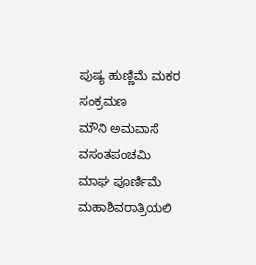ಪುಷ್ಯ ಹುಣ್ಣಿಮೆ ಮಕರ ಸಂಕ್ರಮಣ
ಮೌನಿ ಅಮವಾಸೆ ವಸಂತಪಂಚಮಿ
ಮಾಘ ಪೂರ್ಣಿಮೆ ಮಹಾಶಿವರಾತ್ರಿಯಲಿ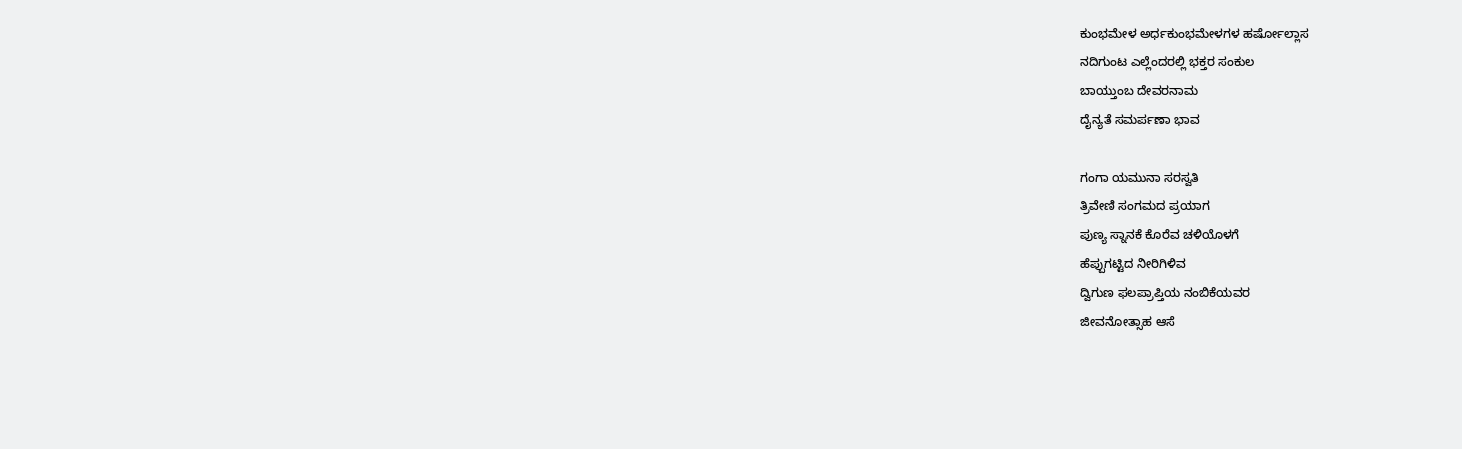ಕುಂಭಮೇಳ ಅರ್ಧಕುಂಭಮೇಳಗಳ ಹರ್ಷೋಲ್ಲಾಸ
ನದಿಗುಂಟ ಎಲ್ಲೆಂದರಲ್ಲಿ ಭಕ್ತರ ಸಂಕುಲ
ಬಾಯ್ತುಂಬ ದೇವರನಾಮ
ದೈನ್ಯತೆ ಸಮರ್ಪಣಾ ಭಾವ

ಗಂಗಾ ಯಮುನಾ ಸರಸ್ವತಿ
ತ್ರಿವೇಣಿ ಸಂಗಮದ ಪ್ರಯಾಗ
ಪುಣ್ಯ ಸ್ನಾನಕೆ ಕೊರೆವ ಚಳಿಯೊಳಗೆ
ಹೆಪ್ಪುಗಟ್ಟಿದ ನೀರಿಗಿಳಿವ
ದ್ವಿಗುಣ ಫಲಪ್ರಾಪ್ತಿಯ ನಂಬಿಕೆಯವರ
ಜೀವನೋತ್ಸಾಹ ಆಸೆ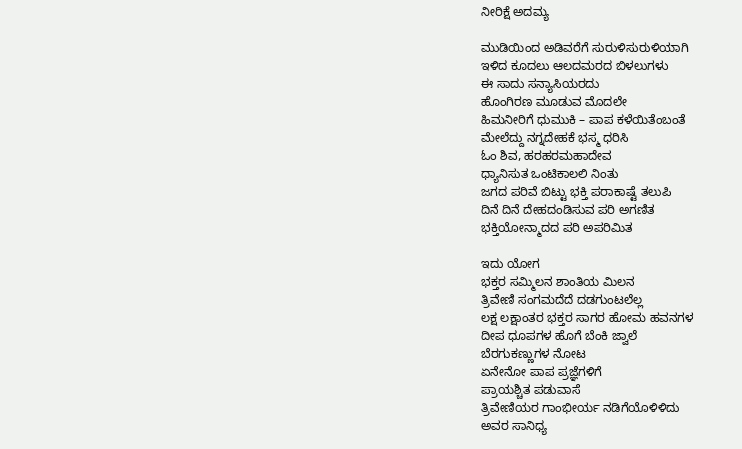ನೀರಿಕ್ಷೆ ಅದಮ್ಯ

ಮುಡಿಯಿಂದ ಅಡಿವರೆಗೆ ಸುರುಳಿಸುರುಳಿಯಾಗಿ
ಇಳಿದ ಕೂದಲು ಆಲದಮರದ ಬಿಳಲುಗಳು
ಈ ಸಾದು ಸನ್ಯಾಸಿಯರದು
ಹೊಂಗಿರಣ ಮೂಡುವ ಮೊದಲೇ
ಹಿಮನೀರಿಗೆ ಧುಮುಕಿ – ಪಾಪ ಕಳೆಯಿತೆಂಬಂತೆ
ಮೇಲೆದ್ದು ನಗ್ನದೇಹಕೆ ಭಸ್ಮ ಧರಿಸಿ
ಓಂ ಶಿವ, ಹರಹರಮಹಾದೇವ
ಧ್ಯಾನಿಸುತ ಒಂಟಿಕಾಲಲಿ ನಿಂತು
ಜಗದ ಪರಿವೆ ಬಿಟ್ಟು ಭಕ್ತಿ ಪರಾಕಾಷ್ಟೆ ತಲುಪಿ
ದಿನೆ ದಿನೆ ದೇಹದಂಡಿಸುವ ಪರಿ ಅಗಣಿತ
ಭಕ್ತಿಯೋನ್ಮಾದದ ಪರಿ ಅಪರಿಮಿತ

ಇದು ಯೋಗ
ಭಕ್ತರ ಸಮ್ಮಿಲನ ಶಾಂತಿಯ ಮಿಲನ
ತ್ರಿವೇಣಿ ಸಂಗಮದೆದೆ ದಡಗುಂಟಲೆಲ್ಲ
ಲಕ್ಷ ಲಕ್ಷಾಂತರ ಭಕ್ತರ ಸಾಗರ ಹೋಮ ಹವನಗಳ
ದೀಪ ಧೂಪಗಳ ಹೊಗೆ ಬೆಂಕಿ ಜ್ವಾಲೆ
ಬೆರಗುಕಣ್ಣುಗಳ ನೋಟ
ಏನೇನೋ ಪಾಪ ಪ್ರಜ್ಞೆಗಳಿಗೆ
ಪ್ರಾಯಶ್ಚಿತ ಪಡುವಾಸೆ
ತ್ರಿವೇಣಿಯರ ಗಾಂಭೀರ್ಯ ನಡಿಗೆಯೊಳಿಳಿದು
ಅವರ ಸಾನಿಧ್ಯ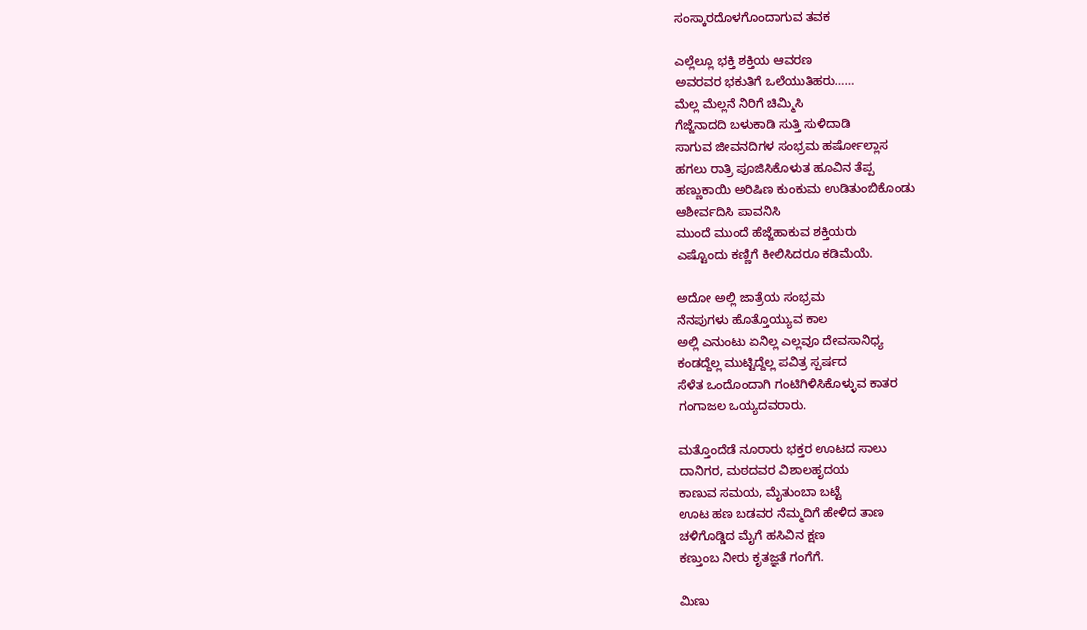ಸಂಸ್ಕಾರದೊಳಗೊಂದಾಗುವ ತವಕ

ಎಲ್ಲೆಲ್ಲೂ ಭಕ್ತಿ ಶಕ್ತಿಯ ಆವರಣ
ಅವರವರ ಭಕುತಿಗೆ ಒಲೆಯುತಿಹರು……
ಮೆಲ್ಲ ಮೆಲ್ಲನೆ ನಿರಿಗೆ ಚಿಮ್ಮಿಸಿ
ಗೆಜ್ಜೆನಾದದಿ ಬಳುಕಾಡಿ ಸುತ್ತಿ ಸುಳಿದಾಡಿ
ಸಾಗುವ ಜೀವನದಿಗಳ ಸಂಭ್ರಮ ಹರ್ಷೋಲ್ಲಾಸ
ಹಗಲು ರಾತ್ರಿ ಪೂಜಿಸಿಕೊಳುತ ಹೂವಿನ ತೆಪ್ಪ
ಹಣ್ಣುಕಾಯಿ ಅರಿಷಿಣ ಕುಂಕುಮ ಉಡಿತುಂಬಿಕೊಂಡು
ಆಶೀರ್ವದಿಸಿ ಪಾವನಿಸಿ
ಮುಂದೆ ಮುಂದೆ ಹೆಜ್ಜೆಹಾಕುವ ಶಕ್ತಿಯರು
ಎಷ್ಟೊಂದು ಕಣ್ಣಿಗೆ ಕೀಲಿಸಿದರೂ ಕಡಿಮೆಯೆ.

ಅದೋ ಅಲ್ಲಿ ಜಾತ್ರೆಯ ಸಂಭ್ರಮ
ನೆನಪುಗಳು ಹೊತ್ತೊಯ್ಯುವ ಕಾಲ
ಅಲ್ಲಿ ಎನುಂಟು ಏನಿಲ್ಲ ಎಲ್ಲವೂ ದೇವಸಾನಿಧ್ಯ
ಕಂಡದ್ದೆಲ್ಲ ಮುಟ್ಟಿದ್ದೆಲ್ಲ ಪವಿತ್ರ ಸ್ಪರ್ಷದ
ಸೆಳೆತ ಒಂದೊಂದಾಗಿ ಗಂಟಿಗಿಳಿಸಿಕೊಳ್ಳುವ ಕಾತರ
ಗಂಗಾಜಲ ಒಯ್ಯದವರಾರು.

ಮತ್ತೊಂದೆಡೆ ನೂರಾರು ಭಕ್ತರ ಊಟದ ಸಾಲು
ದಾನಿಗರ, ಮಠದವರ ವಿಶಾಲಹೃದಯ
ಕಾಣುವ ಸಮಯ, ಮೈತುಂಬಾ ಬಟ್ಟೆ
ಊಟ ಹಣ ಬಡವರ ನೆಮ್ಮದಿಗೆ ಹೇಳಿದ ತಾಣ
ಚಳಿಗೊಡ್ಡಿದ ಮೈಗೆ ಹಸಿವಿನ ಕ್ಷಣ
ಕಣ್ತುಂಬ ನೀರು ಕೃತಜ್ಞತೆ ಗಂಗೆಗೆ.

ಮಿಣು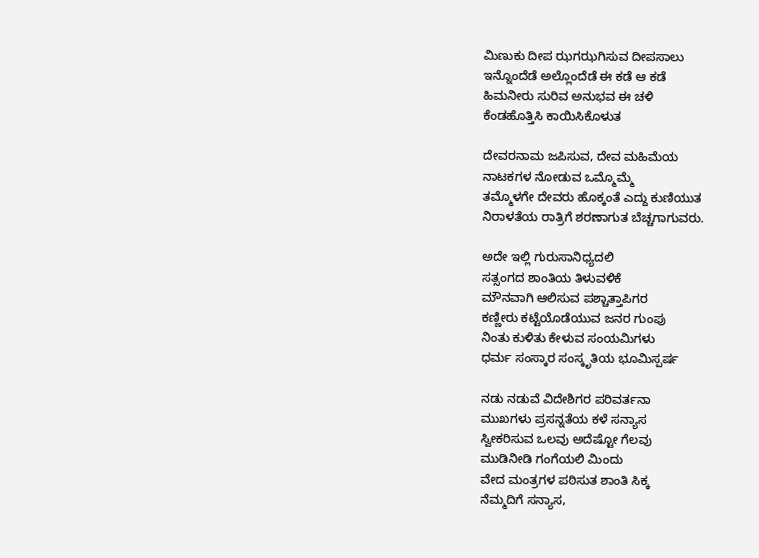ಮಿಣುಕು ದೀಪ ಝಗಝಗಿಸುವ ದೀಪಸಾಲು
ಇನ್ನೊಂದೆಡೆ ಅಲ್ಲೊಂದೆಡೆ ಈ ಕಡೆ ಆ ಕಡೆ
ಹಿಮನೀರು ಸುರಿವ ಅನುಭವ ಈ ಚಳಿ
ಕೆಂಡಹೊತ್ತಿಸಿ ಕಾಯಿಸಿಕೊಳುತ

ದೇವರನಾಮ ಜಪಿಸುವ, ದೇವ ಮಹಿಮೆಯ
ನಾಟಕಗಳ ನೋಡುವ ಒಮ್ಮೊಮ್ಮೆ
ತಮ್ಮೊಳಗೇ ದೇವರು ಹೊಕ್ಕಂತೆ ಎದ್ದು ಕುಣಿಯುತ
ನಿರಾಳತೆಯ ರಾತ್ರಿಗೆ ಶರಣಾಗುತ ಬೆಚ್ಚಗಾಗುವರು.

ಅದೇ ಇಲ್ಲಿ ಗುರುಸಾನಿಧ್ಯದಲಿ
ಸತ್ಸಂಗದ ಶಾಂತಿಯ ತಿಳುವಳಿಕೆ
ಮೌನವಾಗಿ ಆಲಿಸುವ ಪಶ್ಚಾತ್ತಾಪಿಗರ
ಕಣ್ಣೀರು ಕಟ್ಟೆಯೊಡೆಯುವ ಜನರ ಗುಂಪು
ನಿಂತು ಕುಳಿತು ಕೇಳುವ ಸಂಯಮಿಗಳು
ಧರ್ಮ ಸಂಸ್ಕಾರ ಸಂಸ್ಕೃತಿಯ ಭೂಮಿಸ್ಪರ್ಷ

ನಡು ನಡುವೆ ವಿದೇಶಿಗರ ಪರಿವರ್ತನಾ
ಮುಖಗಳು ಪ್ರಸನ್ನತೆಯ ಕಳೆ ಸನ್ಯಾಸ
ಸ್ವೀಕರಿಸುವ ಒಲವು ಅದೆಷ್ಟೋ ಗೆಲವು
ಮುಡಿನೀಡಿ ಗಂಗೆಯಲಿ ಮಿಂದು
ವೇದ ಮಂತ್ರಗಳ ಪಠಿಸುತ ಶಾಂತಿ ಸಿಕ್ಕ
ನೆಮ್ಮದಿಗೆ ಸನ್ಯಾಸ,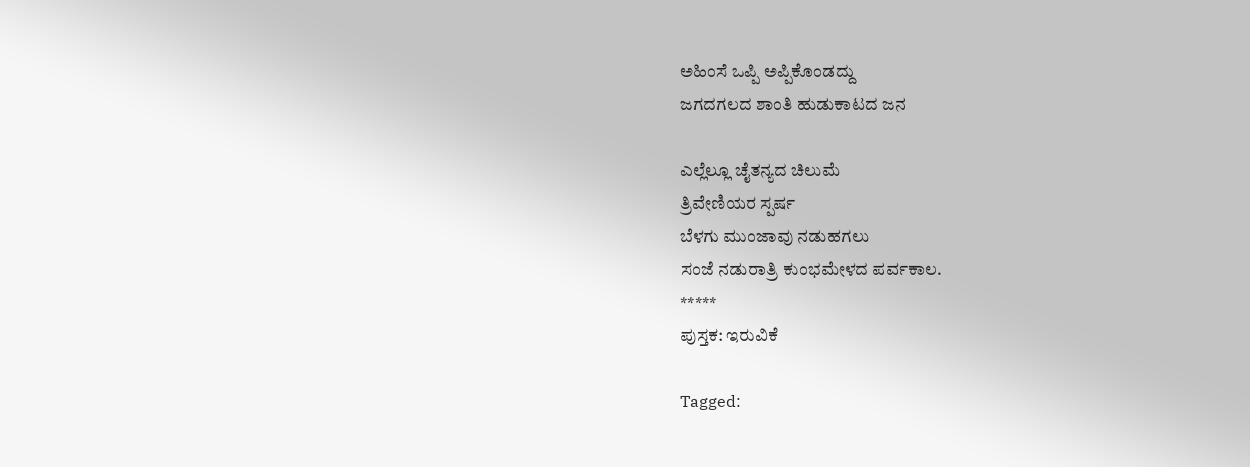ಅಹಿಂಸೆ ಒಪ್ಪಿ ಅಪ್ಪಿಕೊಂಡದ್ದು
ಜಗದಗಲದ ಶಾಂತಿ ಹುಡುಕಾಟದ ಜನ

ಎಲ್ಲೆಲ್ಲೂ ಚೈತನ್ಯದ ಚಿಲುಮೆ
ತ್ರಿವೇಣಿಯರ ಸ್ಪರ್ಷ
ಬೆಳಗು ಮುಂಜಾವು ನಡುಹಗಲು
ಸಂಜೆ ನಡುರಾತ್ರಿ ಕುಂಭಮೇಳದ ಪರ್ವಕಾಲ.
*****
ಪುಸ್ತಕ: ಇರುವಿಕೆ

Tagged: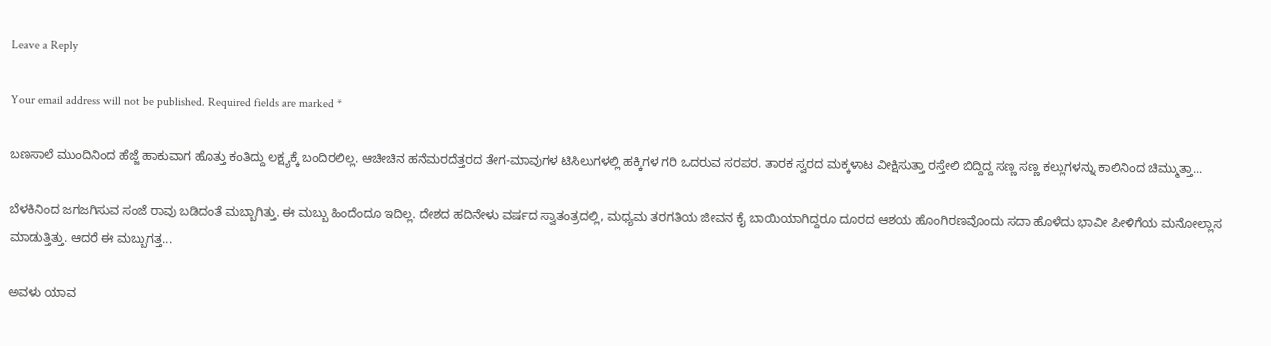Leave a Reply

Your email address will not be published. Required fields are marked *

ಬಣಸಾಲೆ ಮುಂದಿನಿಂದ ಹೆಜ್ಜೆ ಹಾಕುವಾಗ ಹೊತ್ತು ಕಂತಿದ್ದು ಲಕ್ಷ್ಯಕ್ಕೆ ಬಂದಿರಲಿಲ್ಲ. ಆಚೀಚಿನ ಹನೆಮರದೆತ್ತರದ ತೇಗ-ಮಾವುಗಳ ಟಿಸಿಲುಗಳಲ್ಲಿ ಹಕ್ಕಿಗಳ ಗರಿ ಒದರುವ ಸರಪರ. ತಾರಕ ಸ್ವರದ ಮಕ್ಕಳಾಟ ವೀಕ್ಷಿಸುತ್ತಾ ರಸ್ತೇಲಿ ಬಿದ್ದಿದ್ದ ಸಣ್ಣ ಸಣ್ಣ ಕಲ್ಲುಗಳನ್ನು ಕಾಲಿನಿಂದ ಚಿಮ್ಮುತ್ತಾ...

ಬೆಳಕಿನಿಂದ ಜಗಜಗಿಸುವ ಸಂಜೆ ರಾವು ಬಡಿದಂತೆ ಮಬ್ಬಾಗಿತ್ತು. ಈ ಮಬ್ಬು ಹಿಂದೆಂದೂ ಇದಿಲ್ಲ. ದೇಶದ ಹದಿನೇಳು ವರ್ಷದ ಸ್ವಾತಂತ್ರದಲ್ಲಿ, ಮಧ್ಯಮ ತರಗತಿಯ ಜೀವನ ಕೈ ಬಾಯಿಯಾಗಿದ್ದರೂ ದೂರದ ಆಶಯ ಹೊಂಗಿರಣವೊಂದು ಸದಾ ಹೊಳೆದು ಭಾವೀ ಪೀಳಿಗೆಯ ಮನೋಲ್ಲಾಸ ಮಾಡುತ್ತಿತ್ತು. ಆದರೆ ಈ ಮಬ್ಬುಗತ್ತ...

ಅವಳು ಯಾವ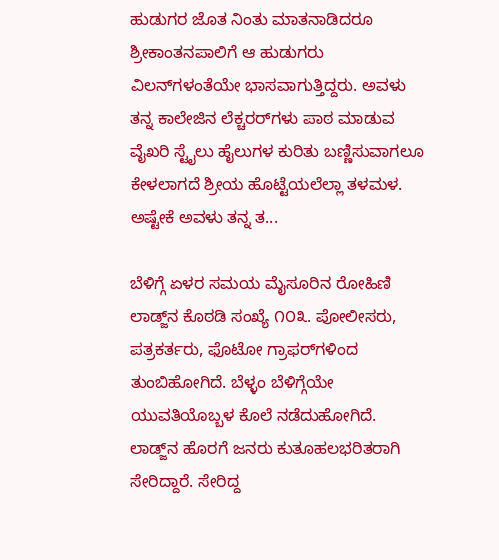ಹುಡುಗರ ಜೊತ ನಿಂತು ಮಾತನಾಡಿದರೂ ಶ್ರೀಕಾಂತನಪಾಲಿಗೆ ಆ ಹುಡುಗರು ವಿಲನ್‌ಗಳಂತೆಯೇ ಭಾಸವಾಗುತ್ತಿದ್ದರು. ಅವಳು ತನ್ನ ಕಾಲೇಜಿನ ಲೆಕ್ಚರರ್‌ಗಳು ಪಾಠ ಮಾಡುವ ವೈಖರಿ ಸ್ಟೈಲು ಹೈಲುಗಳ ಕುರಿತು ಬಣ್ಣಿಸುವಾಗಲೂ ಕೇಳಲಾಗದೆ ಶ್ರೀಯ ಹೊಟ್ಟೆಯಲೆಲ್ಲಾ ತಳಮಳ. ಅಷ್ಟೇಕೆ ಅವಳು ತನ್ನ ತ...

ಬೆಳಿಗ್ಗೆ ಏಳರ ಸಮಯ ಮೈಸೂರಿನ ರೋಹಿಣಿ ಲಾಡ್ಜ್‌ನ ಕೊಠಡಿ ಸಂಖ್ಯೆ ೧೦೩. ಪೋಲೀಸರು, ಪತ್ರಕರ್ತರು, ಫೊಟೋ ಗ್ರಾಫರ್‌ಗಳಿಂದ ತುಂಬಿಹೋಗಿದೆ. ಬೆಳ್ಳಂ ಬೆಳಿಗ್ಗೆಯೇ ಯುವತಿಯೊಬ್ಬಳ ಕೊಲೆ ನಡೆದುಹೋಗಿದೆ. ಲಾಡ್ಜ್‌ನ ಹೊರಗೆ ಜನರು ಕುತೂಹಲಭರಿತರಾಗಿ ಸೇರಿದ್ದಾರೆ. ಸೇರಿದ್ದ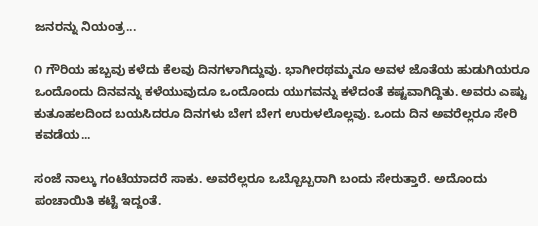ಜನರನ್ನು ನಿಯಂತ್ರ...

೧ ಗೌರಿಯ ಹಬ್ಬವು ಕಳೆದು ಕೆಲವು ದಿನಗಳಾಗಿದ್ದುವು. ಭಾಗೀರಥಮ್ಮನೂ ಅವಳ ಜೊತೆಯ ಹುಡುಗಿಯರೂ ಒಂದೊಂದು ದಿನವನ್ನು ಕಳೆಯುವುದೂ ಒಂದೊಂದು ಯುಗವನ್ನು ಕಳೆದಂತೆ ಕಷ್ಟವಾಗಿದ್ದಿತು. ಅವರು ಎಷ್ಟು ಕುತೂಹಲದಿಂದ ಬಯಸಿದರೂ ದಿನಗಳು ಬೇಗ ಬೇಗ ಉರುಳಲೊಲ್ಲವು. ಒಂದು ದಿನ ಅವರೆಲ್ಲರೂ ಸೇರಿ ಕವಡೆಯ...

ಸಂಜೆ ನಾಲ್ಕು ಗಂಟೆಯಾದರೆ ಸಾಕು. ಅವರೆಲ್ಲರೂ ಒಬ್ಬೊಬ್ಬರಾಗಿ ಬಂದು ಸೇರುತ್ತಾರೆ. ಅದೊಂದು ಪಂಚಾಯಿತಿ ಕಟ್ಟೆ ಇದ್ದಂತೆ.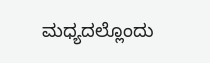ಮಧ್ಯದಲ್ಲೊಂದು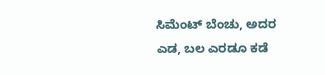ಸಿಮೆಂಟ್ ಬೆಂಚು, ಅದರ ಎಡ, ಬಲ ಎರಡೂ ಕಡೆ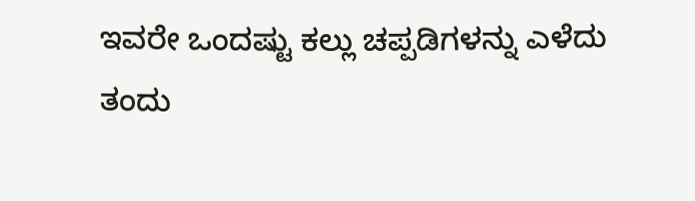ಇವರೇ ಒಂದಷ್ಟು ಕಲ್ಲು ಚಪ್ಪಡಿಗಳನ್ನು ಎಳೆದು ತಂದು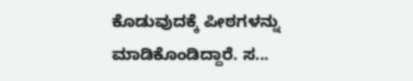ಕೊಡುವುದಕ್ಕೆ ಪೀಠಗಳನ್ನು ಮಾಡಿಕೊಂಡಿದ್ದಾರೆ. ಸ...